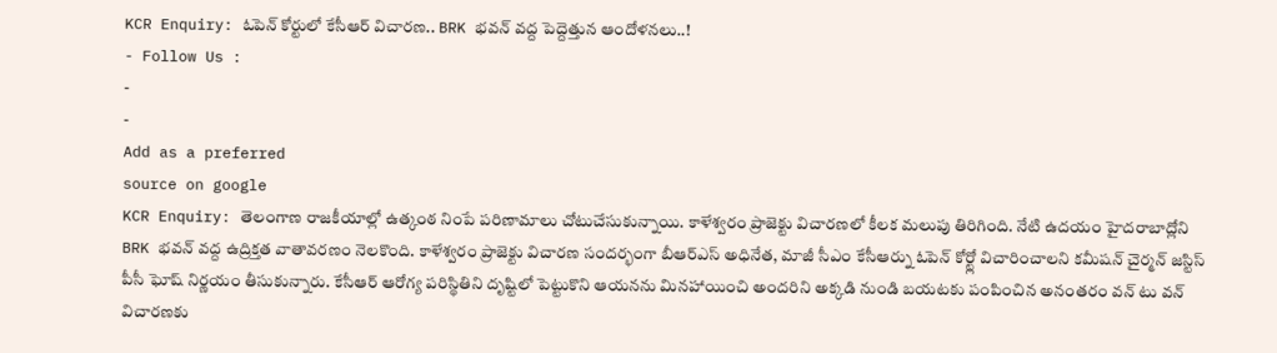KCR Enquiry: ఓపెన్ కోర్టులో కేసీఆర్ విచారణ.. BRK భవన్ వద్ద పెద్దెత్తున ఆందోళనలు..!
- Follow Us :
-
-
Add as a preferred
source on google
KCR Enquiry: తెలంగాణ రాజకీయాల్లో ఉత్కంఠ నింపే పరిణామాలు చోటుచేసుకున్నాయి. కాళేశ్వరం ప్రాజెక్టు విచారణలో కీలక మలుపు తిరిగింది. నేటి ఉదయం హైదరాబాద్లోని BRK భవన్ వద్ద ఉద్రిక్తత వాతావరణం నెలకొంది. కాళేశ్వరం ప్రాజెక్టు విచారణ సందర్భంగా బీఆర్ఎస్ అధినేత, మాజీ సీఎం కేసీఆర్ను ఓపెన్ కోర్ట్లో విచారించాలని కమీషన్ చైర్మన్ జస్టిస్ పీసీ ఘోష్ నిర్ణయం తీసుకున్నారు. కేసీఆర్ ఆరోగ్య పరిస్థితిని దృష్టిలో పెట్టుకొని ఆయనను మినహాయించి అందరిని అక్కడి నుండి బయటకు పంపించిన అనంతరం వన్ టు వన్ విచారణకు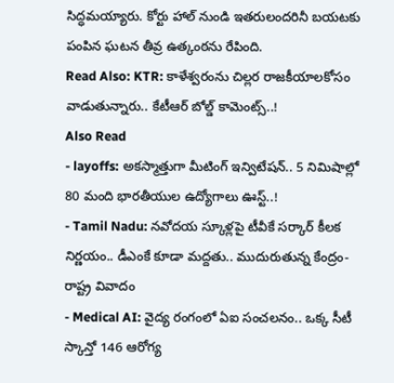సిద్ధమయ్యారు. కోర్టు హాల్ నుండి ఇతరులందరినీ బయటకు పంపిన ఘటన తీవ్ర ఉత్కంఠను రేపింది.
Read Also: KTR: కాళేశ్వరంను చిల్లర రాజకీయాలకోసం వాడుతున్నారు.. కేటీఆర్ బోల్డ్ కామెంట్స్..!
Also Read
- layoffs: అకస్మాత్తుగా మీటింగ్ ఇన్విటేషన్.. 5 నిమిషాల్లో 80 మంది భారతీయుల ఉద్యోగాలు ఊస్ట్..!
- Tamil Nadu: నవోదయ స్కూళ్లపై టీవీకే సర్కార్ కీలక నిర్ణయం.. డీఎంకే కూడా మద్దతు.. ముదురుతున్న కేంద్రం-రాష్ట్ర వివాదం
- Medical AI: వైద్య రంగంలో ఏఐ సంచలనం.. ఒక్క సీటీ స్కాన్తో 146 ఆరోగ్య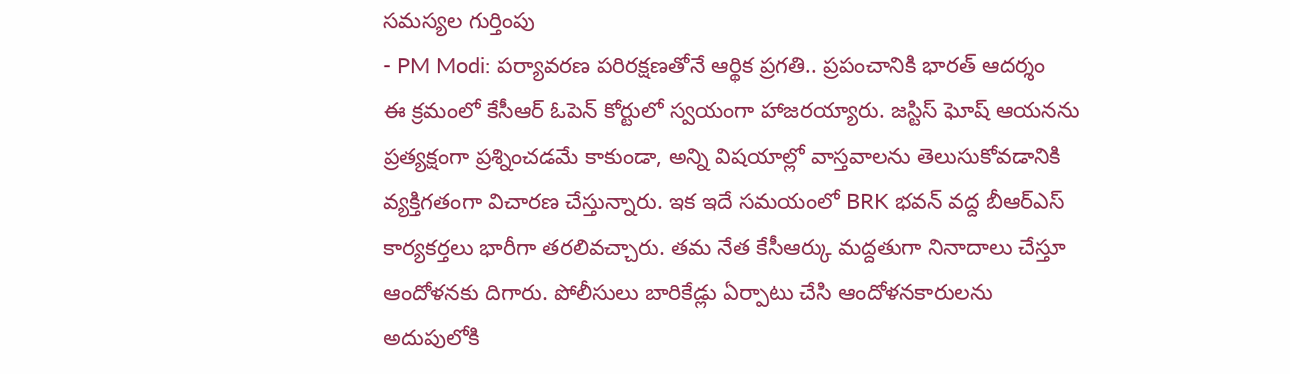సమస్యల గుర్తింపు
- PM Modi: పర్యావరణ పరిరక్షణతోనే ఆర్థిక ప్రగతి.. ప్రపంచానికి భారత్ ఆదర్శం
ఈ క్రమంలో కేసీఆర్ ఓపెన్ కోర్టులో స్వయంగా హాజరయ్యారు. జస్టిస్ ఘోష్ ఆయనను ప్రత్యక్షంగా ప్రశ్నించడమే కాకుండా, అన్ని విషయాల్లో వాస్తవాలను తెలుసుకోవడానికి వ్యక్తిగతంగా విచారణ చేస్తున్నారు. ఇక ఇదే సమయంలో BRK భవన్ వద్ద బీఆర్ఎస్ కార్యకర్తలు భారీగా తరలివచ్చారు. తమ నేత కేసీఆర్కు మద్దతుగా నినాదాలు చేస్తూ ఆందోళనకు దిగారు. పోలీసులు బారికేడ్లు ఏర్పాటు చేసి ఆందోళనకారులను అదుపులోకి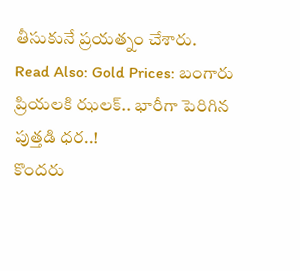తీసుకునే ప్రయత్నం చేశారు.
Read Also: Gold Prices: బంగారు ప్రియలకి ఝలక్.. భారీగా పెరిగిన పుత్తడి ధర..!
కొందరు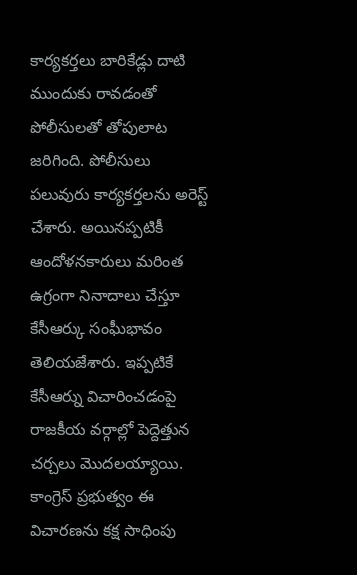కార్యకర్తలు బారికేడ్లు దాటి ముందుకు రావడంతో పోలీసులతో తోపులాట జరిగింది. పోలీసులు పలువురు కార్యకర్తలను అరెస్ట్ చేశారు. అయినప్పటికీ ఆందోళనకారులు మరింత ఉగ్రంగా నినాదాలు చేస్తూ కేసీఆర్కు సంఘీభావం తెలియజేశారు. ఇప్పటికే కేసీఆర్ను విచారించడంపై రాజకీయ వర్గాల్లో పెద్దెత్తున చర్చలు మొదలయ్యాయి. కాంగ్రెస్ ప్రభుత్వం ఈ విచారణను కక్ష సాధింపు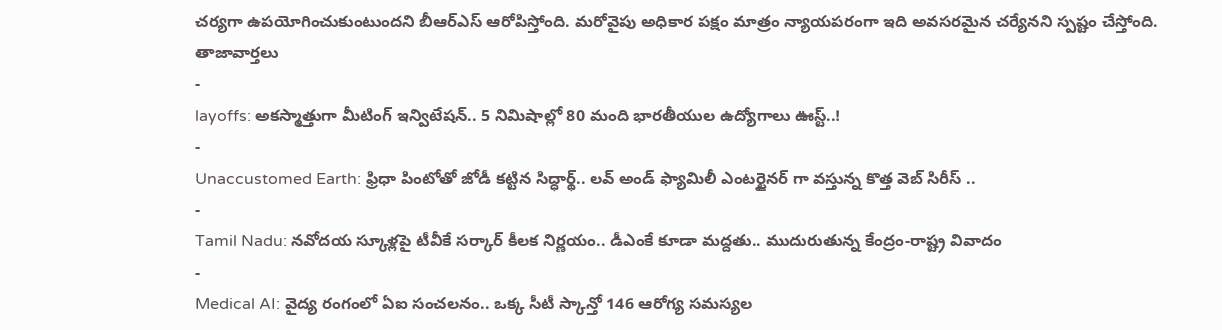చర్యగా ఉపయోగించుకుంటుందని బీఆర్ఎస్ ఆరోపిస్తోంది. మరోవైపు అధికార పక్షం మాత్రం న్యాయపరంగా ఇది అవసరమైన చర్యేనని స్పష్టం చేస్తోంది.
తాజావార్తలు
-
layoffs: అకస్మాత్తుగా మీటింగ్ ఇన్విటేషన్.. 5 నిమిషాల్లో 80 మంది భారతీయుల ఉద్యోగాలు ఊస్ట్..!
-
Unaccustomed Earth: ఫ్రిధా పింటోతో జోడీ కట్టిన సిద్ధార్థ్.. లవ్ అండ్ ఫ్యామిలీ ఎంటర్టైనర్ గా వస్తున్న కొత్త వెబ్ సిరీస్ ..
-
Tamil Nadu: నవోదయ స్కూళ్లపై టీవీకే సర్కార్ కీలక నిర్ణయం.. డీఎంకే కూడా మద్దతు.. ముదురుతున్న కేంద్రం-రాష్ట్ర వివాదం
-
Medical AI: వైద్య రంగంలో ఏఐ సంచలనం.. ఒక్క సీటీ స్కాన్తో 146 ఆరోగ్య సమస్యల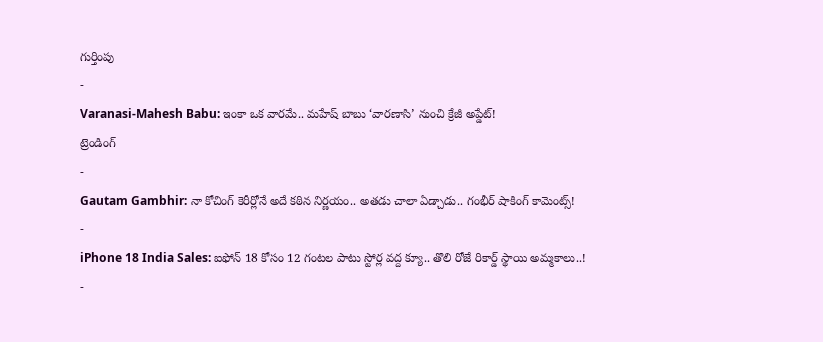గుర్తింపు
-
Varanasi-Mahesh Babu: ఇంకా ఒక వారమే.. మహేష్ బాబు ‘వారణాసి’ నుంచి క్రేజీ అప్డేట్!
ట్రెండింగ్
-
Gautam Gambhir: నా కోచింగ్ కెరీర్లోనే అదే కఠిన నిర్ణయం.. అతడు చాలా ఏడ్చాడు.. గంభీర్ షాకింగ్ కామెంట్స్!
-
iPhone 18 India Sales: ఐఫోన్ 18 కోసం 12 గంటల పాటు స్టోర్ల వద్ద క్యూ.. తొలి రోజే రికార్డ్ స్థాయి అమ్మకాలు..!
-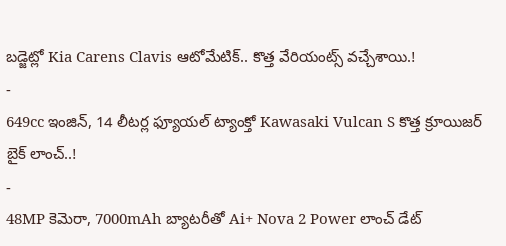బడ్జెట్లో Kia Carens Clavis ఆటోమేటిక్.. కొత్త వేరియంట్స్ వచ్చేశాయి.!
-
649cc ఇంజిన్, 14 లీటర్ల ఫ్యూయల్ ట్యాంక్తో Kawasaki Vulcan S కొత్త క్రూయిజర్ బైక్ లాంచ్..!
-
48MP కెమెరా, 7000mAh బ్యాటరీతో Ai+ Nova 2 Power లాంచ్ డేట్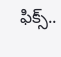ఫిక్స్..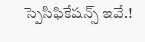స్పెసిఫికేషన్స్ ఇవే.!